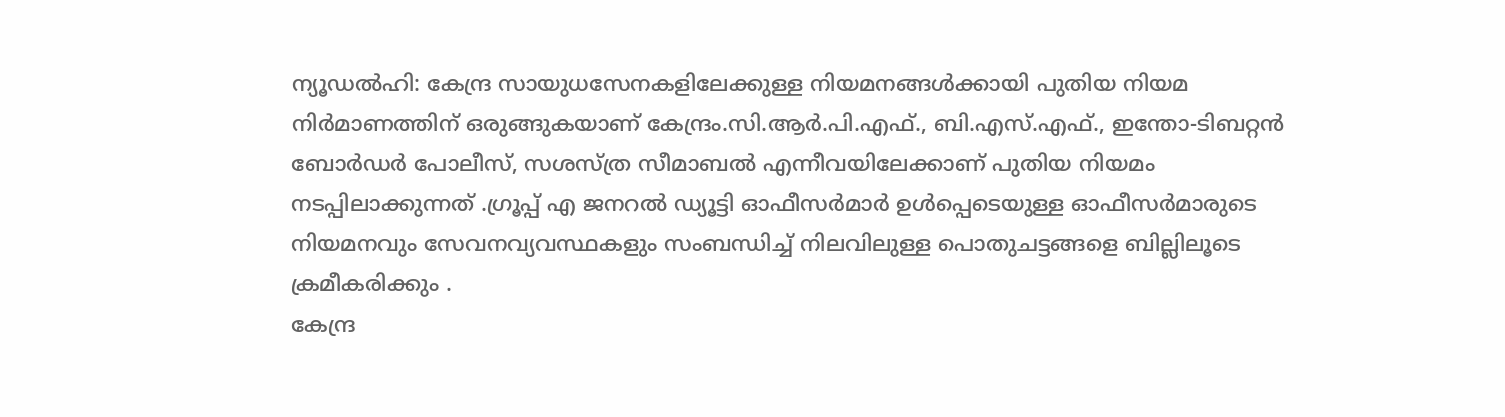ന്യൂഡൽഹി: കേന്ദ്ര സായുധസേനകളിലേക്കുള്ള നിയമനങ്ങൾക്കായി പുതിയ നിയമ നിർമാണത്തിന് ഒരുങ്ങുകയാണ് കേന്ദ്രം.സി.ആർ.പി.എഫ്., ബി.എസ്.എഫ്., ഇന്തോ-ടിബറ്റൻ ബോർഡർ പോലീസ്, സശസ്ത്ര സീമാബൽ എന്നീവയിലേക്കാണ് പുതിയ നിയമം നടപ്പിലാക്കുന്നത് .ഗ്രൂപ്പ് എ ജനറൽ ഡ്യൂട്ടി ഓഫീസർമാർ ഉൾപ്പെടെയുള്ള ഓഫീസർമാരുടെ നിയമനവും സേവനവ്യവസ്ഥകളും സംബന്ധിച്ച് നിലവിലുള്ള പൊതുചട്ടങ്ങളെ ബില്ലിലൂടെ ക്രമീകരിക്കും .
കേന്ദ്ര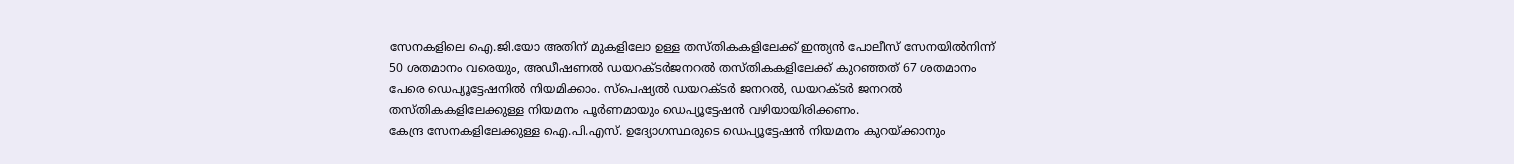സേനകളിലെ ഐ.ജി.യോ അതിന് മുകളിലോ ഉള്ള തസ്തികകളിലേക്ക് ഇന്ത്യൻ പോലീസ് സേനയിൽനിന്ന് 50 ശതമാനം വരെയും, അഡീഷണൽ ഡയറക്ടർജനറൽ തസ്തികകളിലേക്ക് കുറഞ്ഞത് 67 ശതമാനം പേരെ ഡെപ്യൂട്ടേഷനിൽ നിയമിക്കാം. സ്പെഷ്യൽ ഡയറക്ടർ ജനറൽ, ഡയറക്ടർ ജനറൽ തസ്തികകളിലേക്കുള്ള നിയമനം പൂർണമായും ഡെപ്യൂട്ടേഷൻ വഴിയായിരിക്കണം.
കേന്ദ്ര സേനകളിലേക്കുള്ള ഐ.പി.എസ്. ഉദ്യോഗസ്ഥരുടെ ഡെപ്യൂട്ടേഷൻ നിയമനം കുറയ്ക്കാനും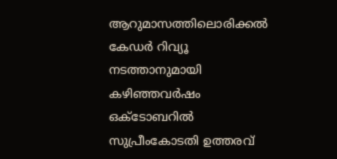ആറുമാസത്തിലൊരിക്കൽ കേഡർ റിവ്യൂ നടത്താനുമായി കഴിഞ്ഞവർഷം ഒക്ടോബറിൽ സുപ്രീംകോടതി ഉത്തരവ്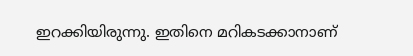ഇറക്കിയിരുന്നു. ഇതിനെ മറികടക്കാനാണ്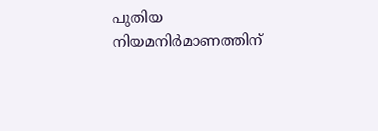പുതിയ നിയമനിർമാണത്തിന്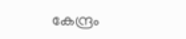കേന്ദ്രം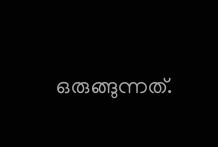ഒരുങ്ങുന്നത്.